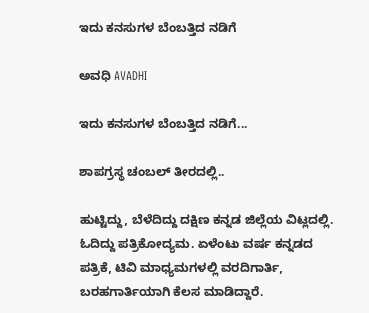ಇದು ಕನಸುಗಳ ಬೆಂಬತ್ತಿದ ನಡಿಗೆ‍

ಅವಧಿ AVADHI

ಇದು ಕನಸುಗಳ ಬೆಂಬತ್ತಿದ ನಡಿಗೆ...

ಶಾಪಗ್ರಸ್ಥ ಚಂಬಲ್‌ ತೀರದಲ್ಲಿ..

ಹುಟ್ಟಿದ್ದು, ಬೆಳೆದಿದ್ದು ದಕ್ಷಿಣ ಕನ್ನಡ ಜಿಲ್ಲೆಯ ವಿಟ್ಲದಲ್ಲಿ. ಓದಿದ್ದು ಪತ್ರಿಕೋದ್ಯಮ. ಏಳೆಂಟು ವರ್ಷ ಕನ್ನಡದ ಪತ್ರಿಕೆ, ಟಿವಿ ಮಾಧ್ಯಮಗಳಲ್ಲಿ ವರದಿಗಾರ್ತಿ, ಬರಹಗಾರ್ತಿಯಾಗಿ ಕೆಲಸ ಮಾಡಿದ್ದಾರೆ.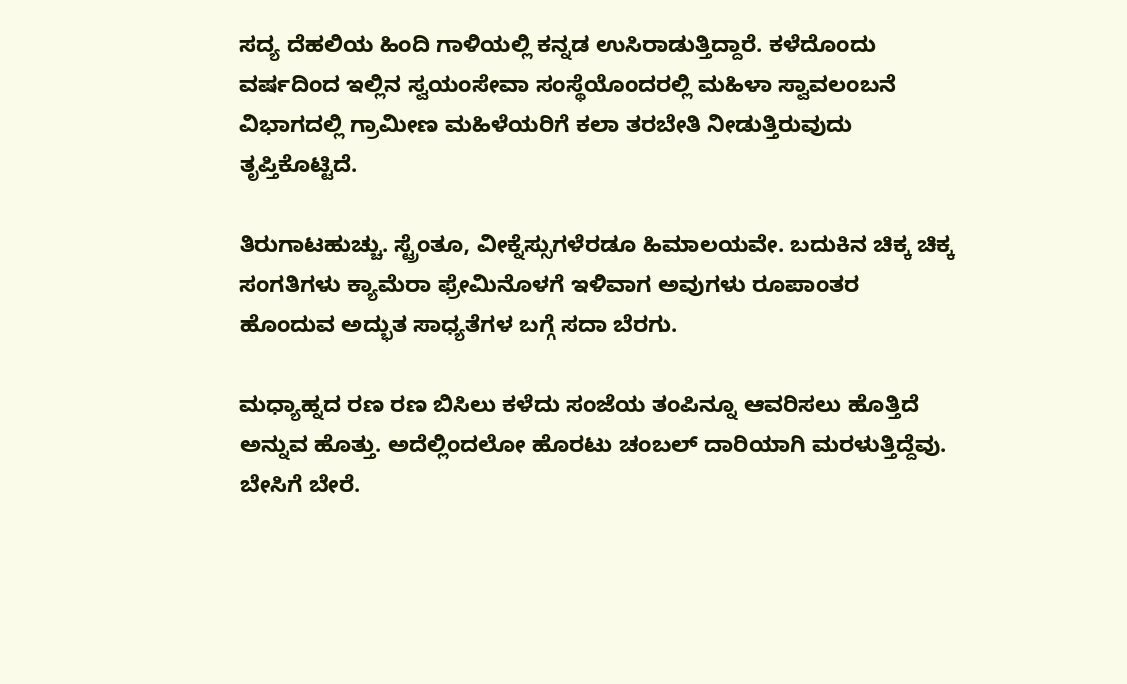ಸದ್ಯ ದೆಹಲಿಯ ಹಿಂದಿ ಗಾಳಿಯಲ್ಲಿ ಕನ್ನಡ ಉಸಿರಾಡುತ್ತಿದ್ದಾರೆ. ಕಳೆದೊಂದು ವರ್ಷದಿಂದ ಇಲ್ಲಿನ ಸ್ವಯಂಸೇವಾ ಸಂಸ್ಥೆಯೊಂದರಲ್ಲಿ ಮಹಿಳಾ ಸ್ವಾವಲಂಬನೆ ವಿಭಾಗದಲ್ಲಿ ಗ್ರಾಮೀಣ ಮಹಿಳೆಯರಿಗೆ ಕಲಾ ತರಬೇತಿ ನೀಡುತ್ತಿರುವುದು ತೃಪ್ತಿಕೊಟ್ಟಿದೆ.

ತಿರುಗಾಟಹುಚ್ಚು. ಸ್ಟ್ರೆಂತೂ, ವೀಕ್ನೆಸ್ಸುಗಳೆರಡೂ ಹಿಮಾಲಯವೇ. ಬದುಕಿನ ಚಿಕ್ಕ ಚಿಕ್ಕ ಸಂಗತಿಗಳು ಕ್ಯಾಮೆರಾ ಫ್ರೇಮಿನೊಳಗೆ ಇಳಿವಾಗ ಅವುಗಳು ರೂಪಾಂತರ ಹೊಂದುವ ಅದ್ಭುತ ಸಾಧ್ಯತೆಗಳ ಬಗ್ಗೆ ಸದಾ ಬೆರಗು.

ಮಧ್ಯಾಹ್ನದ ರಣ ರಣ ಬಿಸಿಲು ಕಳೆದು ಸಂಜೆಯ ತಂಪಿನ್ನೂ ಆವರಿಸಲು ಹೊತ್ತಿದೆ ಅನ್ನುವ ಹೊತ್ತು. ಅದೆಲ್ಲಿಂದಲೋ ಹೊರಟು ಚಂಬಲ್‌ ದಾರಿಯಾಗಿ ಮರಳುತ್ತಿದ್ದೆವು. ಬೇಸಿಗೆ ಬೇರೆ.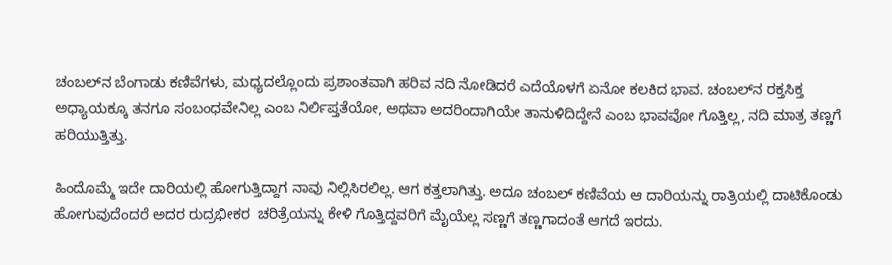ಚಂಬಲ್‌ನ ಬೆಂಗಾಡು ಕಣಿವೆಗಳು, ಮಧ್ಯದಲ್ಲೊಂದು ಪ್ರಶಾಂತವಾಗಿ ಹರಿವ ನದಿ ನೋಡಿದರೆ ಎದೆಯೊಳಗೆ ಏನೋ ಕಲಕಿದ ಭಾವ. ಚಂಬಲ್‌ನ ರಕ್ತಸಿಕ್ತ ಅಧ್ಯಾಯಕ್ಕೂ ತನಗೂ ಸಂಬಂಧವೇನಿಲ್ಲ ಎಂಬ ನಿರ್ಲಿಪ್ತತೆಯೋ, ಅಥವಾ ಅದರಿಂದಾಗಿಯೇ ತಾನುಳಿದಿದ್ದೇನೆ ಎಂಬ ಭಾವವೋ ಗೊತ್ತಿಲ್ಲ, ನದಿ ಮಾತ್ರ ತಣ್ಣಗೆ ಹರಿಯುತ್ತಿತ್ತು.

ಹಿಂದೊಮ್ಮೆ ಇದೇ ದಾರಿಯಲ್ಲಿ ಹೋಗುತ್ತಿದ್ದಾಗ ನಾವು ನಿಲ್ಲಿಸಿರಲಿಲ್ಲ. ಆಗ ಕತ್ತಲಾಗಿತ್ತು. ಅದೂ ಚಂಬಲ್‌ ಕಣಿವೆಯ ಆ ದಾರಿಯನ್ನು ರಾತ್ರಿಯಲ್ಲಿ ದಾಟಿಕೊಂಡು ಹೋಗುವುದೆಂದರೆ ಅದರ ರುದ್ರಭೀಕರ  ಚರಿತ್ರೆಯನ್ನು ಕೇಳಿ ಗೊತ್ತಿದ್ದವರಿಗೆ ಮೈಯೆಲ್ಲ ಸಣ್ಣಗೆ ತಣ್ಣಗಾದಂತೆ ಆಗದೆ ಇರದು.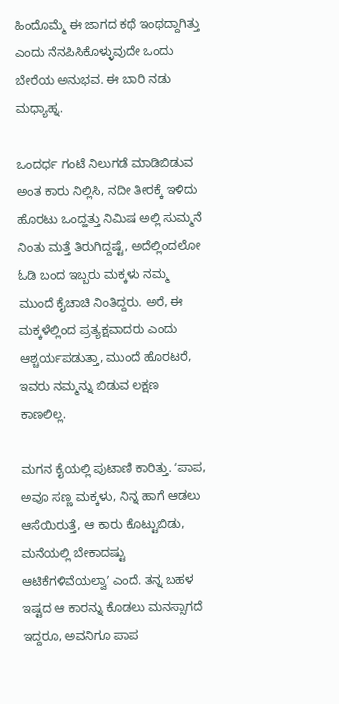ಹಿಂದೊಮ್ಮೆ ಈ ಜಾಗದ ಕಥೆ ಇಂಥದ್ದಾಗಿತ್ತು ಎಂದು ನೆನಪಿಸಿಕೊಳ್ಳುವುದೇ ಒಂದು ಬೇರೆಯ ಅನುಭವ. ಈ ಬಾರಿ ನಡು ಮಧ್ಯಾಹ್ನ.

ಒಂದರ್ಧ ಗಂಟೆ ನಿಲುಗಡೆ ಮಾಡಿಬಿಡುವ ಅಂತ ಕಾರು ನಿಲ್ಲಿಸಿ, ನದೀ ತೀರಕ್ಕೆ ಇಳಿದು ಹೊರಟು ಒಂದ್ಹತ್ತು ನಿಮಿಷ ಅಲ್ಲಿ ಸುಮ್ಮನೆ ನಿಂತು ಮತ್ತೆ ತಿರುಗಿದ್ದಷ್ಟೆ, ಅದೆಲ್ಲಿಂದಲೋ ಓಡಿ ಬಂದ ಇಬ್ಬರು ಮಕ್ಕಳು ನಮ್ಮ ಮುಂದೆ ಕೈಚಾಚಿ ನಿಂತಿದ್ದರು. ಅರೆ, ಈ ಮಕ್ಕಳೆಲ್ಲಿಂದ ಪ್ರತ್ಯಕ್ಷವಾದರು ಎಂದು ಆಶ್ಚರ್ಯಪಡುತ್ತಾ, ಮುಂದೆ ಹೊರಟರೆ, ಇವರು ನಮ್ಮನ್ನು ಬಿಡುವ ಲಕ್ಷಣ ಕಾಣಲಿಲ್ಲ.

ಮಗನ ಕೈಯಲ್ಲಿ ಪುಟಾಣಿ ಕಾರಿತ್ತು. ʻಪಾಪ, ಅವೂ ಸಣ್ಣ ಮಕ್ಕಳು, ನಿನ್ನ ಹಾಗೆ ಆಡಲು ಆಸೆಯಿರುತ್ತೆ, ಆ ಕಾರು ಕೊಟ್ಟುಬಿಡು, ಮನೆಯಲ್ಲಿ ಬೇಕಾದಷ್ಟು ಆಟಿಕೆಗಳಿವೆಯಲ್ವಾʼ ಎಂದೆ. ತನ್ನ ಬಹಳ ಇಷ್ಟದ ಆ ಕಾರನ್ನು ಕೊಡಲು ಮನಸ್ಸಾಗದೆ ಇದ್ದರೂ, ಅವನಿಗೂ ಪಾಪ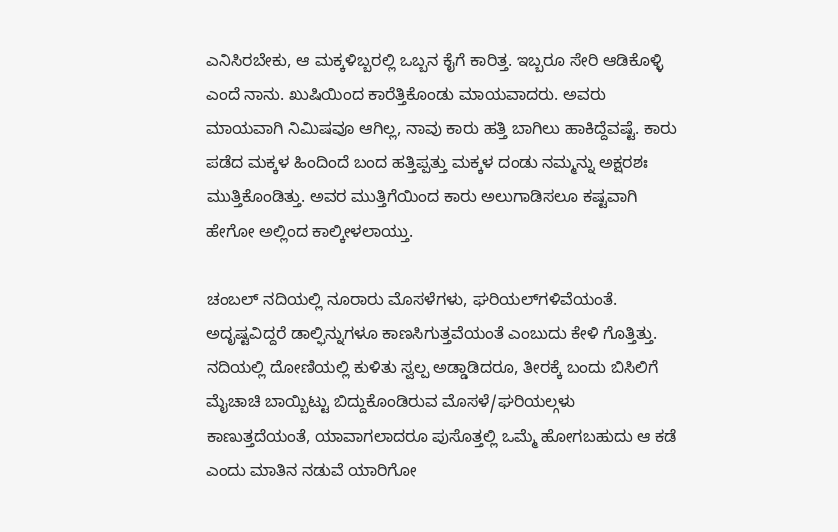ಎನಿಸಿರಬೇಕು, ಆ ಮಕ್ಕಳಿಬ್ಬರಲ್ಲಿ ಒಬ್ಬನ ಕೈಗೆ ಕಾರಿತ್ತ. ಇಬ್ಬರೂ ಸೇರಿ ಆಡಿಕೊಳ್ಳಿ ಎಂದೆ ನಾನು. ಖುಷಿಯಿಂದ ಕಾರೆತ್ತಿಕೊಂಡು ಮಾಯವಾದರು. ಅವರು ಮಾಯವಾಗಿ ನಿಮಿಷವೂ ಆಗಿಲ್ಲ, ನಾವು ಕಾರು ಹತ್ತಿ ಬಾಗಿಲು ಹಾಕಿದ್ದೆವಷ್ಟೆ. ಕಾರು ಪಡೆದ ಮಕ್ಕಳ ಹಿಂದಿಂದೆ ಬಂದ ಹತ್ತಿಪ್ಪತ್ತು ಮಕ್ಕಳ ದಂಡು ನಮ್ಮನ್ನು ಅಕ್ಷರಶಃ ಮುತ್ತಿಕೊಂಡಿತ್ತು. ಅವರ ಮುತ್ತಿಗೆಯಿಂದ ಕಾರು ಅಲುಗಾಡಿಸಲೂ ಕಷ್ಟವಾಗಿ ಹೇಗೋ ಅಲ್ಲಿಂದ ಕಾಲ್ಕೀಳಲಾಯ್ತು.

ಚಂಬಲ್‌ ನದಿಯಲ್ಲಿ ನೂರಾರು ಮೊಸಳೆಗಳು, ಘರಿಯಲ್‌ಗಳಿವೆಯಂತೆ. ಅದೃಷ್ಟವಿದ್ದರೆ ಡಾಲ್ಫಿನ್ನುಗಳೂ ಕಾಣಸಿಗುತ್ತವೆಯಂತೆ ಎಂಬುದು ಕೇಳಿ ಗೊತ್ತಿತ್ತು. ನದಿಯಲ್ಲಿ ದೋಣಿಯಲ್ಲಿ ಕುಳಿತು ಸ್ವಲ್ಪ ಅಡ್ಡಾಡಿದರೂ, ತೀರಕ್ಕೆ ಬಂದು ಬಿಸಿಲಿಗೆ ಮೈಚಾಚಿ ಬಾಯ್ಬಿಟ್ಟು ಬಿದ್ದುಕೊಂಡಿರುವ ಮೊಸಳೆ/ಘರಿಯಲ್ಗಳು ಕಾಣುತ್ತದೆಯಂತೆ, ಯಾವಾಗಲಾದರೂ ಪುಸೊತ್ತಲ್ಲಿ ಒಮ್ಮೆ ಹೋಗಬಹುದು ಆ ಕಡೆ ಎಂದು ಮಾತಿನ ನಡುವೆ ಯಾರಿಗೋ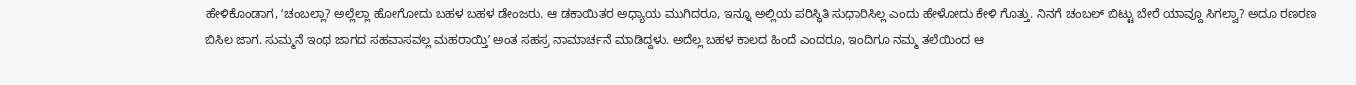ಹೇಳಿಕೊಂಡಾಗ, ʻಚಂಬಲ್ಲಾ? ಅಲ್ಲೆಲ್ಲಾ ಹೋಗೋದು ಬಹಳ ಬಹಳ ಡೇಂಜರು. ಆ ಡಕಾಯಿತರ ಅಧ್ಯಾಯ ಮುಗಿದರೂ, ಇನ್ನೂ ಅಲ್ಲಿಯ ಪರಿಸ್ಥಿತಿ ಸುಧಾರಿಸಿಲ್ಲ ಎಂದು ಹೇಳೋದು ಕೇಳಿ ಗೊತ್ತು. ನಿನಗೆ ಚಂಬಲ್‌ ಬಿಟ್ಟು ಬೇರೆ ಯಾವ್ದೂ ಸಿಗಲ್ವಾ? ಅದೂ ರಣರಣ ಬಿಸಿಲ ಜಾಗ. ಸುಮ್ಮನೆ ಇಂಥ ಜಾಗದ ಸಹವಾಸವಲ್ಲ ಮಹರಾಯ್ತಿʼ ಅಂತ ಸಹಸ್ರ ನಾಮಾರ್ಚನೆ ಮಾಡಿದ್ದಳು. ಅದೆಲ್ಲ ಬಹಳ ಕಾಲದ ಹಿಂದೆ ಎಂದರೂ, ಇಂದಿಗೂ ನಮ್ಮ ತಲೆಯಿಂದ ಆ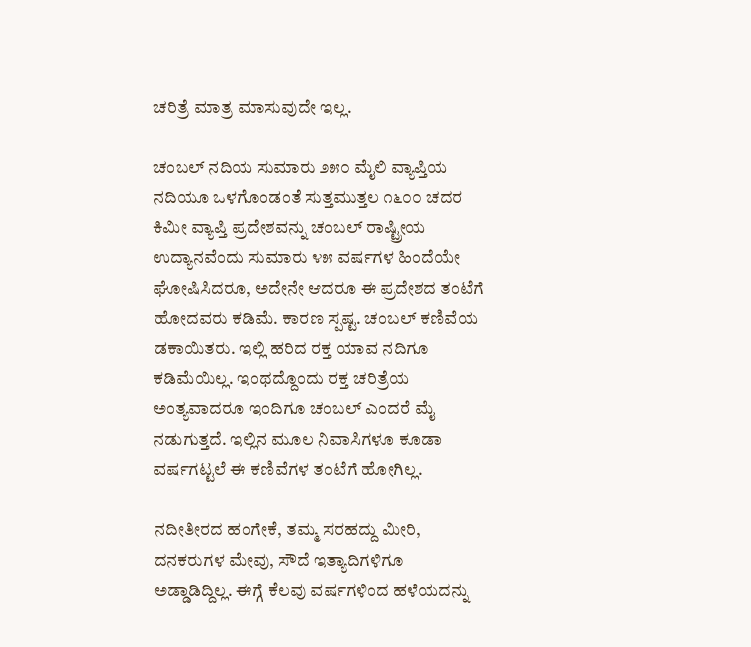ಚರಿತ್ರೆ ಮಾತ್ರ ಮಾಸುವುದೇ ಇಲ್ಲ.

ಚಂಬಲ್‌ ನದಿಯ ಸುಮಾರು ೨೫೦ ಮೈಲಿ ವ್ಯಾಪ್ತಿಯ ನದಿಯೂ ಒಳಗೊಂಡಂತೆ ಸುತ್ತಮುತ್ತಲ ೧೬೦೦ ಚದರ ಕಿಮೀ ವ್ಯಾಪ್ತಿ ಪ್ರದೇಶವನ್ನು ಚಂಬಲ್‌ ರಾಷ್ಟ್ರೀಯ ಉದ್ಯಾನವೆಂದು ಸುಮಾರು ೪೫ ವರ್ಷಗಳ ಹಿಂದೆಯೇ ಘೋಷಿಸಿದರೂ, ಅದೇನೇ ಆದರೂ ಈ ಪ್ರದೇಶದ ತಂಟೆಗೆ ಹೋದವರು ಕಡಿಮೆ. ಕಾರಣ ಸ್ಪಷ್ಟ. ಚಂಬಲ್‌ ಕಣಿವೆಯ ಡಕಾಯಿತರು. ಇಲ್ಲಿ ಹರಿದ ರಕ್ತ ಯಾವ ನದಿಗೂ ಕಡಿಮೆಯಿಲ್ಲ. ಇಂಥದ್ದೊಂದು ರಕ್ತ ಚರಿತ್ರೆಯ ಅಂತ್ಯವಾದರೂ ಇಂದಿಗೂ ಚಂಬಲ್‌ ಎಂದರೆ ಮೈ ನಡುಗುತ್ತದೆ. ಇಲ್ಲಿನ ಮೂಲ ನಿವಾಸಿಗಳೂ ಕೂಡಾ ವರ್ಷಗಟ್ಟಲೆ ಈ ಕಣಿವೆಗಳ ತಂಟೆಗೆ ಹೋಗಿಲ್ಲ.

ನದೀತೀರದ ಹಂಗೇಕೆ, ತಮ್ಮ ಸರಹದ್ದು ಮೀರಿ, ದನಕರುಗಳ ಮೇವು, ಸೌದೆ ಇತ್ಯಾದಿಗಳಿಗೂ ಅಡ್ಡಾಡಿದ್ದಿಲ್ಲ. ಈಗ್ಗೆ ಕೆಲವು ವರ್ಷಗಳಿಂದ ಹಳೆಯದನ್ನು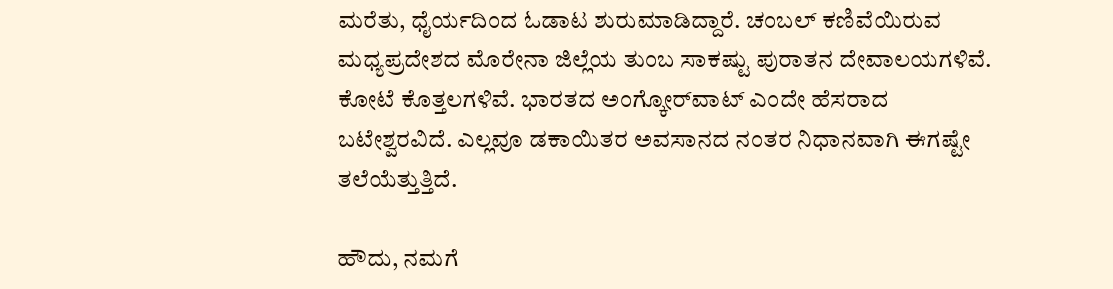ಮರೆತು, ಧೈರ್ಯದಿಂದ ಓಡಾಟ ಶುರುಮಾಡಿದ್ದಾರೆ. ಚಂಬಲ್‌ ಕಣಿವೆಯಿರುವ ಮಧ್ಯಪ್ರದೇಶದ ಮೊರೇನಾ ಜಿಲ್ಲೆಯ ತುಂಬ ಸಾಕಷ್ಟು ಪುರಾತನ ದೇವಾಲಯಗಳಿವೆ. ಕೋಟೆ ಕೊತ್ತಲಗಳಿವೆ. ಭಾರತದ ಅಂಗ್ಕೋರ್‌ವಾಟ್‌ ಎಂದೇ ಹೆಸರಾದ ಬಟೇಶ್ವರವಿದೆ. ಎಲ್ಲವೂ ಡಕಾಯಿತರ ಅವಸಾನದ ನಂತರ ನಿಧಾನವಾಗಿ ಈಗಷ್ಟೇ ತಲೆಯೆತ್ತುತ್ತಿದೆ.

ಹೌದು, ನಮಗೆ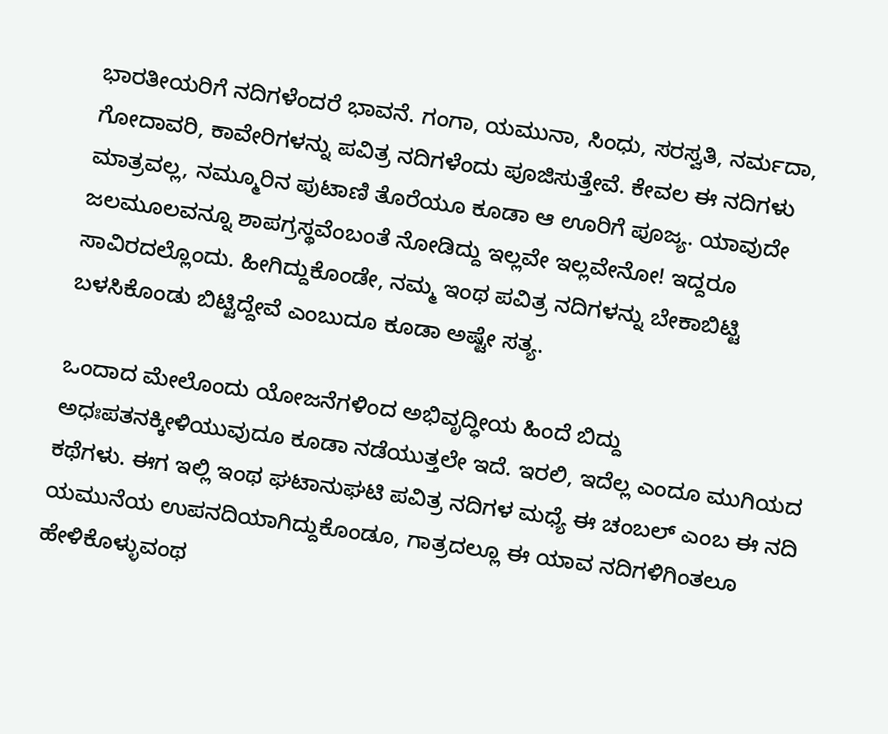ಭಾರತೀಯರಿಗೆ ನದಿಗಳೆಂದರೆ ಭಾವನೆ. ಗಂಗಾ, ಯಮುನಾ, ಸಿಂಧು, ಸರಸ್ವತಿ, ನರ್ಮದಾ, ಗೋದಾವರಿ, ಕಾವೇರಿಗಳನ್ನು ಪವಿತ್ರ ನದಿಗಳೆಂದು ಪೂಜಿಸುತ್ತೇವೆ. ಕೇವಲ ಈ ನದಿಗಳು ಮಾತ್ರವಲ್ಲ, ನಮ್ಮೂರಿನ ಪುಟಾಣಿ ತೊರೆಯೂ ಕೂಡಾ ಆ ಊರಿಗೆ ಪೂಜ್ಯ. ಯಾವುದೇ ಜಲಮೂಲವನ್ನೂ ಶಾಪಗ್ರಸ್ಥವೆಂಬಂತೆ ನೋಡಿದ್ದು ಇಲ್ಲವೇ ಇಲ್ಲವೇನೋ! ಇದ್ದರೂ ಸಾವಿರದಲ್ಲೊಂದು. ಹೀಗಿದ್ದುಕೊಂಡೇ, ನಮ್ಮ ಇಂಥ ಪವಿತ್ರ ನದಿಗಳನ್ನು ಬೇಕಾಬಿಟ್ಟಿ ಬಳಸಿಕೊಂಡು ಬಿಟ್ಟಿದ್ದೇವೆ ಎಂಬುದೂ ಕೂಡಾ ಅಷ್ಟೇ ಸತ್ಯ.

ಒಂದಾದ ಮೇಲೊಂದು ಯೋಜನೆಗಳಿಂದ ಅಭಿವೃದ್ಧೀಯ ಹಿಂದೆ ಬಿದ್ದು ಅಧಃಪತನಕ್ಕೀಳಿಯುವುದೂ ಕೂಡಾ ನಡೆಯುತ್ತಲೇ ಇದೆ. ಇರಲಿ, ಇದೆಲ್ಲ ಎಂದೂ ಮುಗಿಯದ ಕಥೆಗಳು. ಈಗ ಇಲ್ಲಿ ಇಂಥ ಘಟಾನುಘಟಿ ಪವಿತ್ರ ನದಿಗಳ ಮಧ್ಯೆ ಈ ಚಂಬಲ್‌ ಎಂಬ ಈ ನದಿ ಯಮುನೆಯ ಉಪನದಿಯಾಗಿದ್ದುಕೊಂಡೂ, ಗಾತ್ರದಲ್ಲೂ ಈ ಯಾವ ನದಿಗಳಿಗಿಂತಲೂ ಹೇಳಿಕೊಳ್ಳುವಂಥ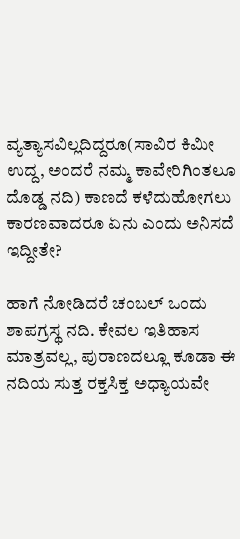ವ್ಯತ್ಯಾಸವಿಲ್ಲದಿದ್ದರೂ(ಸಾವಿರ ಕಿಮೀ ಉದ್ದ, ಅಂದರೆ ನಮ್ಮ ಕಾವೇರಿಗಿಂತಲೂ ದೊಡ್ಡ ನದಿ) ಕಾಣದೆ ಕಳೆದುಹೋಗಲು ಕಾರಣವಾದರೂ ಏನು ಎಂದು ಅನಿಸದೆ ಇದ್ದೀತೇ?

ಹಾಗೆ ನೋಡಿದರೆ ಚಂಬಲ್‌ ಒಂದು ಶಾಪಗ್ರಸ್ಥ ನದಿ. ಕೇವಲ ಇತಿಹಾಸ ಮಾತ್ರವಲ್ಲ, ಪುರಾಣದಲ್ಲೂ ಕೂಡಾ ಈ ನದಿಯ ಸುತ್ತ ರಕ್ತಸಿಕ್ತ ಅಧ್ಯಾಯವೇ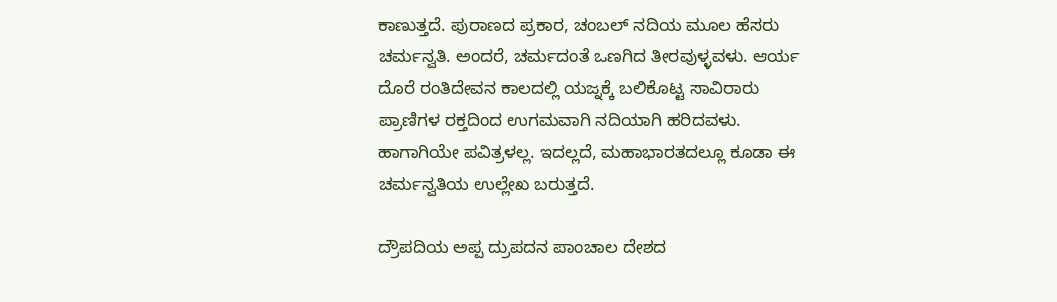ಕಾಣುತ್ತದೆ. ಪುರಾಣದ ಪ್ರಕಾರ, ಚಂಬಲ್‌ ನದಿಯ ಮೂಲ ಹೆಸರು ಚರ್ಮನ್ವತಿ. ಅಂದರೆ, ಚರ್ಮದಂತೆ ಒಣಗಿದ ತೀರವುಳ್ಳವಳು. ಆರ್ಯ ದೊರೆ ರಂತಿದೇವನ ಕಾಲದಲ್ಲಿ ಯಜ್ನಕ್ಕೆ ಬಲಿಕೊಟ್ಟ ಸಾವಿರಾರು ಪ್ರಾಣಿಗಳ ರಕ್ತದಿಂದ ಉಗಮವಾಗಿ ನದಿಯಾಗಿ ಹರಿದವಳು. ಹಾಗಾಗಿಯೇ ಪವಿತ್ರಳಲ್ಲ. ಇದಲ್ಲದೆ, ಮಹಾಭಾರತದಲ್ಲೂ ಕೂಡಾ ಈ ಚರ್ಮನ್ವತಿಯ ಉಲ್ಲೇಖ ಬರುತ್ತದೆ.

ದ್ರೌಪದಿಯ ಅಪ್ಪ ದ್ರುಪದನ ಪಾಂಚಾಲ ದೇಶದ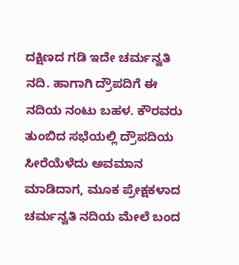ದಕ್ಷಿಣದ ಗಡಿ ಇದೇ ಚರ್ಮನ್ವತಿ ನದಿ. ಹಾಗಾಗಿ ದ್ರೌಪದಿಗೆ ಈ ನದಿಯ ನಂಟು ಬಹಳ. ಕೌರವರು ತುಂಬಿದ ಸಭೆಯಲ್ಲಿ ದ್ರೌಪದಿಯ ಸೀರೆಯೆಳೆದು ಅವಮಾನ ಮಾಡಿದಾಗ, ಮೂಕ ಪ್ರೇಕ್ಷಕಳಾದ ಚರ್ಮನ್ವತಿ ನದಿಯ ಮೇಲೆ ಬಂದ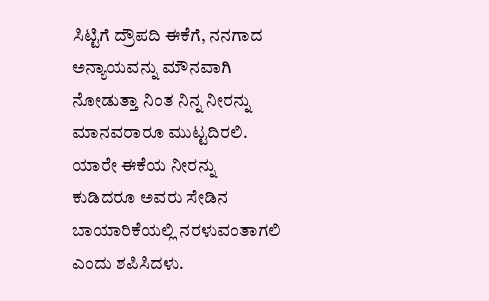ಸಿಟ್ಟಿಗೆ ದ್ರೌಪದಿ ಈಕೆಗೆ, ನನಗಾದ ಅನ್ಯಾಯವನ್ನು ಮೌನವಾಗಿ ನೋಡುತ್ತಾ ನಿಂತ ನಿನ್ನ ನೀರನ್ನು ಮಾನವರಾರೂ ಮುಟ್ಟದಿರಲಿ. ಯಾರೇ ಈಕೆಯ ನೀರನ್ನು ಕುಡಿದರೂ ಅವರು ಸೇಡಿನ ಬಾಯಾರಿಕೆಯಲ್ಲಿ ನರಳುವಂತಾಗಲಿ ಎಂದು ಶಪಿಸಿದಳು.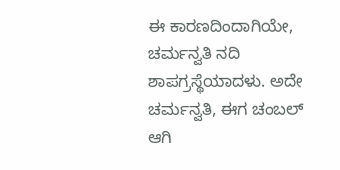ಈ ಕಾರಣದಿಂದಾಗಿಯೇ, ಚರ್ಮನ್ವತಿ ನದಿ ಶಾಪಗ್ರಸ್ಥೆಯಾದಳು. ಅದೇ ಚರ್ಮನ್ವತಿ, ಈಗ ಚಂಬಲ್‌ ಆಗಿ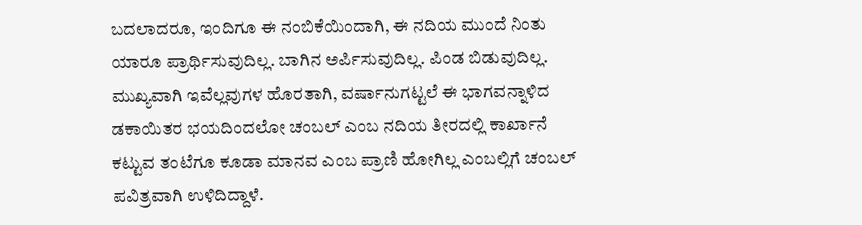ಬದಲಾದರೂ, ಇಂದಿಗೂ ಈ ನಂಬಿಕೆಯಿಂದಾಗಿ, ಈ ನದಿಯ ಮುಂದೆ ನಿಂತು ಯಾರೂ ಪ್ರಾರ್ಥಿಸುವುದಿಲ್ಲ. ಬಾಗಿನ ಅರ್ಪಿಸುವುದಿಲ್ಲ. ಪಿಂಡ ಬಿಡುವುದಿಲ್ಲ. ಮುಖ್ಯವಾಗಿ ಇವೆಲ್ಲವುಗಳ ಹೊರತಾಗಿ, ವರ್ಷಾನುಗಟ್ಟಲೆ ಈ ಭಾಗವನ್ನಾಳಿದ ಡಕಾಯಿತರ ಭಯದಿಂದಲೋ ಚಂಬಲ್‌ ಎಂಬ ನದಿಯ ತೀರದಲ್ಲಿ ಕಾರ್ಖಾನೆ ಕಟ್ಟುವ ತಂಟೆಗೂ ಕೂಡಾ ಮಾನವ ಎಂಬ ಪ್ರಾಣಿ ಹೋಗಿಲ್ಲ ಎಂಬಲ್ಲಿಗೆ ಚಂಬಲ್‌ ಪವಿತ್ರವಾಗಿ ಉಳಿದಿದ್ದಾಳೆ.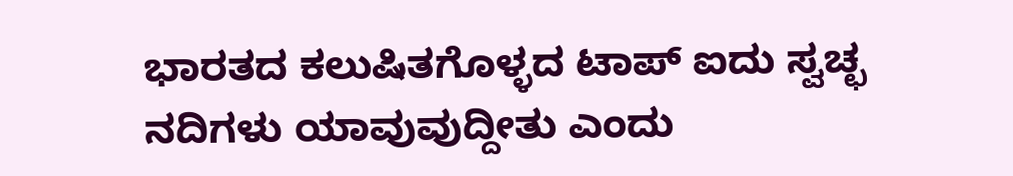ಭಾರತದ ಕಲುಷಿತಗೊಳ್ಳದ ಟಾಪ್‌ ಐದು ಸ್ವಚ್ಛ ನದಿಗಳು ಯಾವುವುದ್ದೀತು ಎಂದು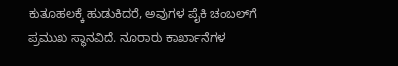ಕುತೂಹಲಕ್ಕೆ ಹುಡುಕಿದರೆ, ಅವುಗಳ ಪೈಕಿ ಚಂಬಲ್‌ಗೆ ಪ್ರಮುಖ ಸ್ಥಾನವಿದೆ. ನೂರಾರು ಕಾರ್ಖಾನೆಗಳ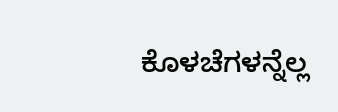ಕೊಳಚೆಗಳನ್ನೆಲ್ಲ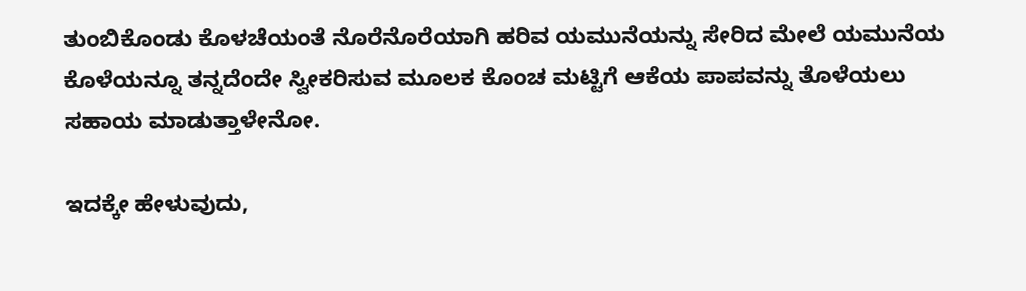ತುಂಬಿಕೊಂಡು ಕೊಳಚೆಯಂತೆ ನೊರೆನೊರೆಯಾಗಿ ಹರಿವ ಯಮುನೆಯನ್ನು ಸೇರಿದ ಮೇಲೆ ಯಮುನೆಯ ಕೊಳೆಯನ್ನೂ ತನ್ನದೆಂದೇ ಸ್ವೀಕರಿಸುವ ಮೂಲಕ ಕೊಂಚ ಮಟ್ಟಿಗೆ ಆಕೆಯ ಪಾಪವನ್ನು ತೊಳೆಯಲು ಸಹಾಯ ಮಾಡುತ್ತಾಳೇನೋ.

ಇದಕ್ಕೇ ಹೇಳುವುದು,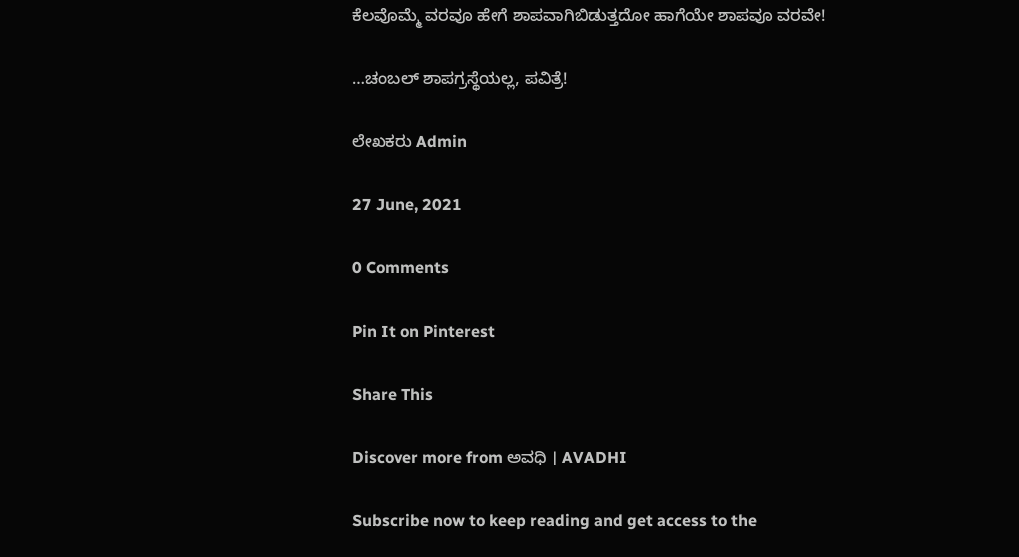ಕೆಲವೊಮ್ಮೆ ವರವೂ ಹೇಗೆ ಶಾಪವಾಗಿಬಿಡುತ್ತದೋ ಹಾಗೆಯೇ ಶಾಪವೂ ವರವೇ!

…ಚಂಬಲ್‌ ಶಾಪಗ್ರಸ್ಥೆಯಲ್ಲ, ಪವಿತ್ರೆ!

ಲೇಖಕರು Admin

27 June, 2021

0 Comments

Pin It on Pinterest

Share This

Discover more from ಅವಧಿ । AVADHI

Subscribe now to keep reading and get access to the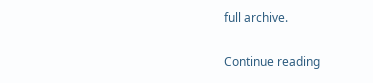full archive.

Continue reading